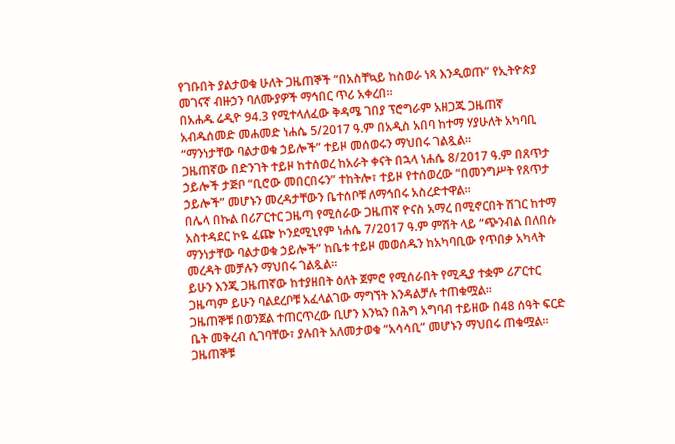የገቡበት ያልታወቁ ሁለት ጋዜጠኞች “በአስቸኳይ ከስወራ ነጻ እንዲወጡ” የኢትዮጵያ መገናኛ ብዙኃን ባለሙያዎች ማኅበር ጥሪ አቀረበ።
በአሐዱ ሬዲዮ 94.3 የሚተላለፈው ቅዳሜ ገበያ ፕሮግራም አዘጋጁ ጋዜጠኛ አብዱሰመድ መሐመድ ነሐሴ 5/2017 ዓ.ም በአዲስ አበባ ከተማ ሃያሁለት አካባቢ “ማንነታቸው ባልታወቁ ኃይሎች” ተይዞ መሰወሩን ማህበሩ ገልጿል።
ጋዜጠኛው በድንገት ተይዞ ከተሰወረ ከአራት ቀናት በኋላ ነሐሴ 8/2017 ዓ.ም በጸጥታ ኃይሎች ታጅቦ “ቢሮው መበርበሩን” ተከትሎ፣ ተይዞ የተሰወረው “በመንግሥት የጸጥታ ኃይሎች” መሆኑን መረዳታቸውን ቤተሰቦቹ ለማኅበሩ አስረድተዋል።
በሌላ በኩል በሪፖርተር ጋዜጣ የሚሰራው ጋዜጠኛ ዮናስ አማረ በሚኖርበት ሽገር ከተማ አስተዳደር ኮዬ ፈጬ ኮንደሚኒየም ነሐሴ 7/2017 ዓ.ም ምሽት ላይ “ጭንብል በለበሱ ማንነታቸው ባልታወቁ ኃይሎች” ከቤቱ ተይዞ መወሰዱን ከአካባቢው የጥበቃ አካላት መረዳት መቻሉን ማህበሩ ገልጿል፡፡
ይሁን እንጂ ጋዜጠኛው ከተያዘበት ዕለት ጀምሮ የሚሰራበት የሚዲያ ተቋም ሪፖርተር ጋዜጣም ይሁን ባልደረቦቹ አፈላልገው ማግኘት እንዳልቻሉ ተጠቁሟል።
ጋዜጠኞቹ በወንጀል ተጠርጥረው ቢሆን እንኳን በሕግ አግባብ ተይዘው በ48 ሰዓት ፍርድ ቤት መቅረብ ሲገባቸው፣ ያሉበት አለመታወቁ “አሳሳቢ” መሆኑን ማህበሩ ጠቁሟል።
ጋዜጠኞቹ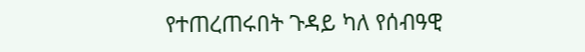የተጠረጠሩበት ጉዳይ ካለ የሰብዓዊ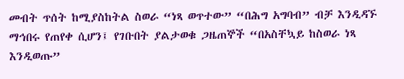መብት ጥሰት ከሚያስከትል ስወራ “ነጻ ወጥተው” “በሕግ አግባብ” ብቻ እንዲዳኙ ማኅበሩ የጠየቀ ሲሆን፤ የገቡበት ያልታወቁ ጋዜጠኞች “በአስቸኳይ ከስወራ ነጻ እንዲወጡ”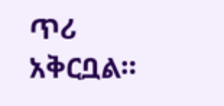ጥሪ አቅርቧል።